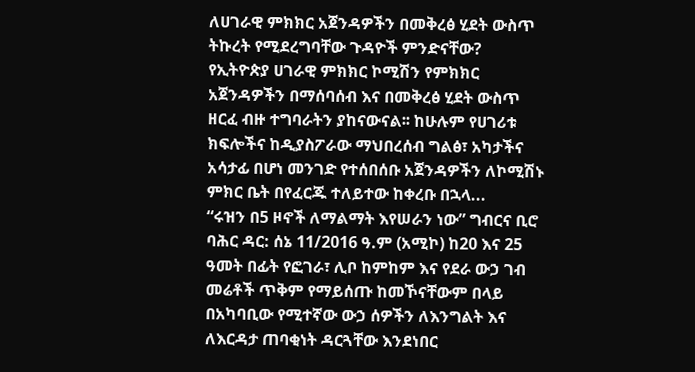ለሀገራዊ ምክክር አጀንዳዎችን በመቅረፅ ሂደት ውስጥ ትኩረት የሚደረግባቸው ጉዳዮች ምንድናቸው?
የኢትዮጵያ ሀገራዊ ምክክር ኮሚሽን የምክክር አጀንዳዎችን በማሰባሰብ እና በመቅረፅ ሂደት ውስጥ ዘርፈ ብዙ ተግባራትን ያከናውናል፡፡ ከሁሉም የሀገሪቱ ክፍሎችና ከዲያስፖራው ማህበረሰብ ግልፅ፣ አካታችና አሳታፊ በሆነ መንገድ የተሰበሰቡ አጀንዳዎችን ለኮሚሽኑ ምክር ቤት በየፈርጁ ተለይተው ከቀረቡ በኋላ...
“ሩዝን በ5 ዞኖች ለማልማት እየሠራን ነው” ግብርና ቢሮ
ባሕር ዳር: ሰኔ 11/2016 ዓ.ም (አሚኮ) ከ20 እና 25 ዓመት በፊት የፎገራ፣ ሊቦ ከምከም እና የደራ ውኃ ገብ መሬቶች ጥቅም የማይሰጡ ከመኾናቸውም በላይ በአካባቢው የሚተኛው ውኃ ሰዎችን ለእንግልት እና ለእርዳታ ጠባቂነት ዳርጓቸው እንደነበር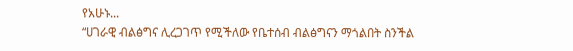የአሁኑ...
“ሀገራዊ ብልፅግና ሊረጋገጥ የሚችለው የቤተሰብ ብልፅግናን ማጎልበት ስንችል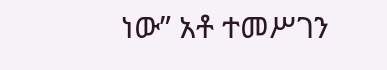ነው” አቶ ተመሥገን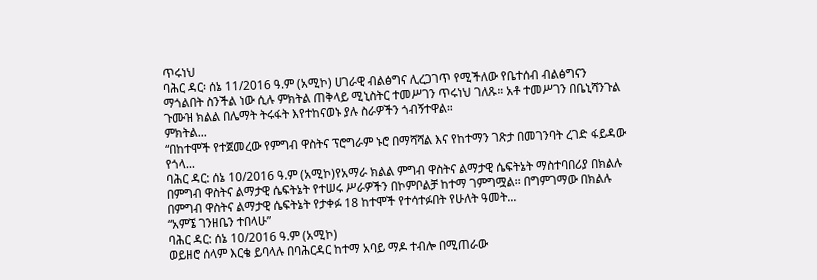ጥሩነህ
ባሕር ዳር፡ ሰኔ 11/2016 ዓ.ም (አሚኮ) ሀገራዊ ብልፅግና ሊረጋገጥ የሚችለው የቤተሰብ ብልፅግናን ማጎልበት ስንችል ነው ሲሉ ምክትል ጠቅላይ ሚኒስትር ተመሥገን ጥሩነህ ገለጹ። አቶ ተመሥገን በቤኒሻንጉል ጉሙዝ ክልል በሌማት ትሩፋት እየተከናወኑ ያሉ ስራዎችን ጎብኝተዋል።
ምክትል...
“በከተሞች የተጀመረው የምግብ ዋስትና ፕሮግራም ኑሮ በማሻሻል እና የከተማን ገጽታ በመገንባት ረገድ ፋይዳው የጎላ...
ባሕር ዳር: ሰኔ 10/2016 ዓ.ም (አሚኮ)የአማራ ክልል ምግብ ዋስትና ልማታዊ ሴፍትኔት ማስተባበሪያ በክልሉ በምግብ ዋስትና ልማታዊ ሴፍትኔት የተሠሩ ሥራዎችን በኮምቦልቻ ከተማ ገምግሟል፡፡ በግምገማው በክልሉ በምግብ ዋስትና ልማታዊ ሴፍትኔት የታቀፉ 18 ከተሞች የተሳተፉበት የሁለት ዓመት...
“አምኜ ገንዘቤን ተበላሁ”
ባሕር ዳር: ሰኔ 10/2016 ዓ.ም (አሚኮ)
ወይዘሮ ሰላም እርቄ ይባላሉ በባሕርዳር ከተማ አባይ ማዶ ተብሎ በሚጠራው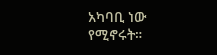አካባቢ ነው የሚኖሩት።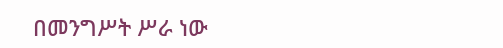በመንግሥት ሥራ ነው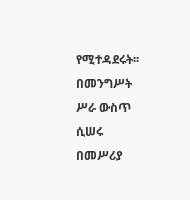የሚተዳደሩት፡፡ በመንግሥት ሥራ ውስጥ ሲሠሩ በመሥሪያ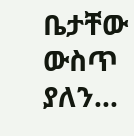ቤታቸው ውስጥ ያለን...